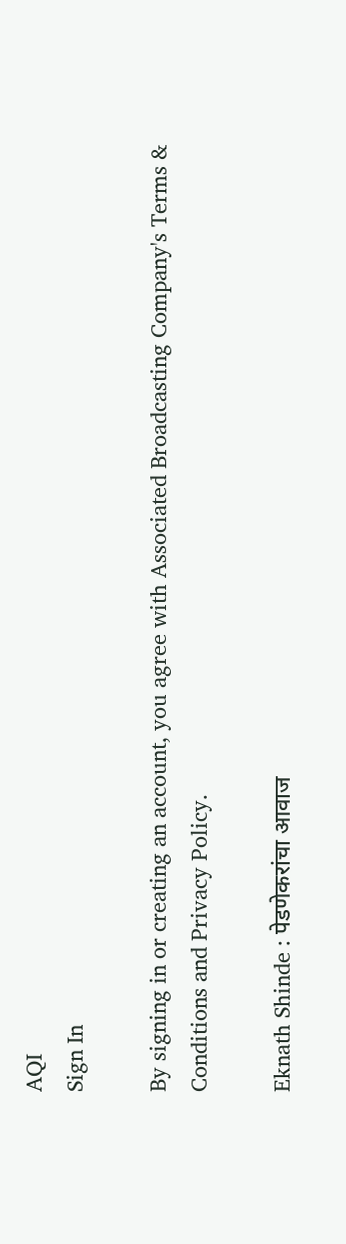AQI
Sign In

By signing in or creating an account, you agree with Associated Broadcasting Company's Terms & Conditions and Privacy Policy.

Eknath Shinde : पेडणेकरांचा आवाज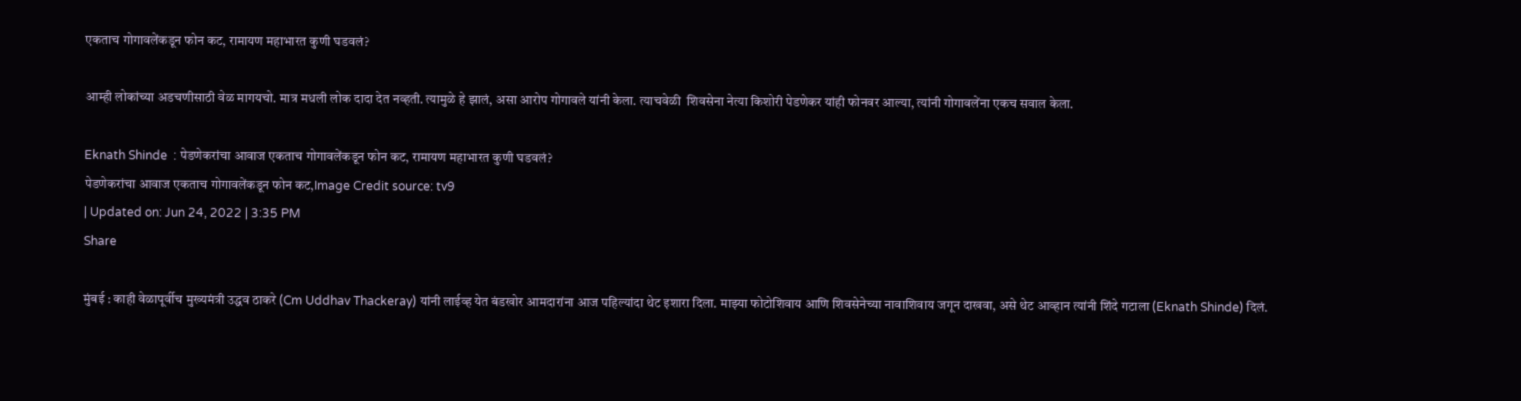एकताच गोगावलेंकडून फोन कट, रामायण महाभारत कुणी घडवलं?

आम्ही लोकांच्या अडचणीसाठी वेळ मागयचो. मात्र मधली लोक दादा देत नव्हती. त्यामुळे हे झालं, असा आरोप गोगावले यांनी केला. त्याचवेळी  शिवसेना नेत्या किशोरी पेडणेकर यांही फोनवर आल्या, त्यांनी गोगावलेंना एकच सवाल केला.

Eknath Shinde  : पेडणेकरांचा आवाज एकताच गोगावलेंकडून फोन कट, रामायण महाभारत कुणी घडवलं?
पेडणेकरांचा आवाज एकताच गोगावलेंकडून फोन कट,Image Credit source: tv9
| Updated on: Jun 24, 2022 | 3:35 PM
Share

मुंबई : काही वेळापूर्वीच मुख्यमंत्री उद्धव ठाकरे (Cm Uddhav Thackeray) यांनी लाईव्ह येत बंडखोर आमदारांना आज पहिल्यांदा थेट इशारा दिला. माझ्या फोटोशिवाय आणि शिवसेनेच्या नावाशिवाय जगून दाखवा, असे थेट आव्हान त्यांनी शिंदे गटाला (Eknath Shinde) दिलं.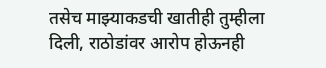तसेच माझ्याकडची खातीही तुम्हीला दिली, राठोडांवर आरोप होऊनही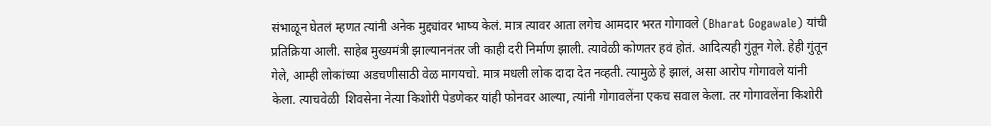संभाळून घेतलं म्हणत त्यांनी अनेक मुद्द्यांवर भाष्य केलं. मात्र त्यावर आता लगेच आमदार भरत गोगावले (Bharat Gogawale) यांची प्रतिक्रिया आली. साहेब मुख्यमंत्री झाल्याननंतर जी काही दरी निर्माण झाली. त्यावेळी कोणतर हवं होतं. आदित्यही गुंतून गेले. हेही गुंतून गेले, आम्ही लोकांच्या अडचणीसाठी वेळ मागयचो. मात्र मधली लोक दादा देत नव्हती. त्यामुळे हे झालं, असा आरोप गोगावले यांनी केला. त्याचवेळी  शिवसेना नेत्या किशोरी पेडणेकर यांही फोनवर आल्या, त्यांनी गोगावलेंना एकच सवाल केला. तर गोगावलेंना किशोरी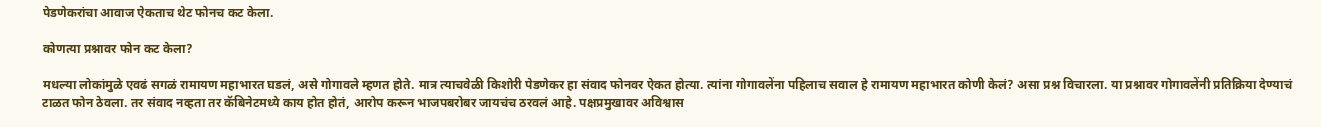पेडणेकरांचा आवाज ऐकताच थेट फोनच कट केला.

कोणत्या प्रश्नावर फोन कट केला?

मधल्या लोकांमुळे एवढं सगळं रामायण महाभारत घडलं, असे गोगावले म्हणत होते. मात्र त्याचवेळी किशोरी पेडणेकर हा संवाद फोनवर ऐकत होत्या. त्यांना गोगावलेंना पहिलाच सवाल हे रामायण महाभारत कोणी केलं? असा प्रश्न विचारला. या प्रश्नावर गोगावलेंनी प्रतिक्रिया देण्याचं टाळत फोन ठेवला. तर संवाद नव्हता तर कॅबिनेटमध्ये काय होत होतं, आरोप करून भाजपबरोबर जायचंच ठरवलं आहे. पक्षप्रमुखावर अविश्वास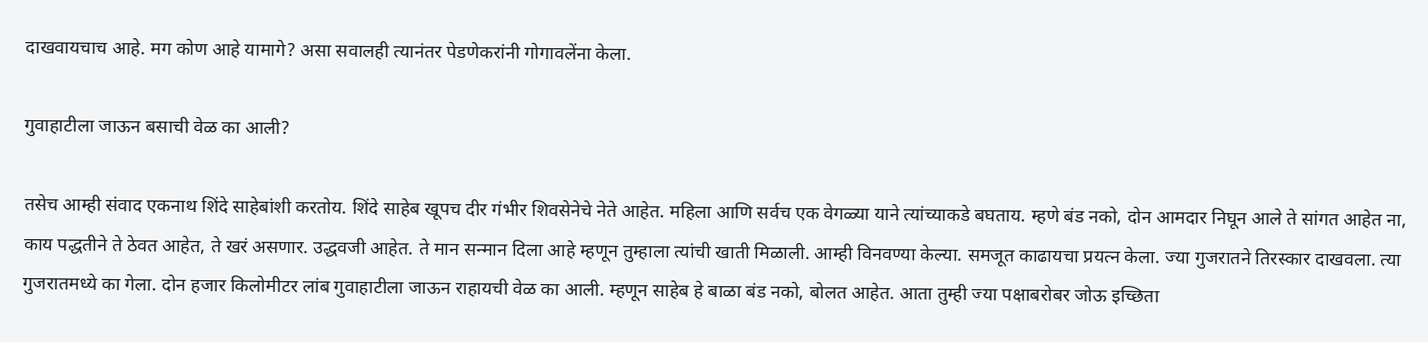दाखवायचाच आहे. मग कोण आहे यामागे? असा सवालही त्यानंतर पेडणेकरांनी गोगावलेंना केला.

गुवाहाटीला जाऊन बसाची वेळ का आली?

तसेच आम्ही संवाद एकनाथ शिंदे साहेबांशी करतोय. शिंदे साहेब खूपच दीर गंभीर शिवसेनेचे नेते आहेत. महिला आणि सर्वच एक वेगळ्या याने त्यांच्याकडे बघताय. म्हणे बंड नको, दोन आमदार निघून आले ते सांगत आहेत ना, काय पद्धतीने ते ठेवत आहेत, ते खरं असणार. उद्धवजी आहेत. ते मान सन्मान दिला आहे म्हणून तुम्हाला त्यांची खाती मिळाली. आम्ही विनवण्या केल्या. समजूत काढायचा प्रयत्न केला. ज्या गुजरातने तिरस्कार दाखवला. त्या गुजरातमध्ये का गेला. दोन हजार किलोमीटर लांब गुवाहाटीला जाऊन राहायची वेळ का आली. म्हणून साहेब हे बाळा बंड नको, बोलत आहेत. आता तुम्ही ज्या पक्षाबरोबर जोऊ इच्छिता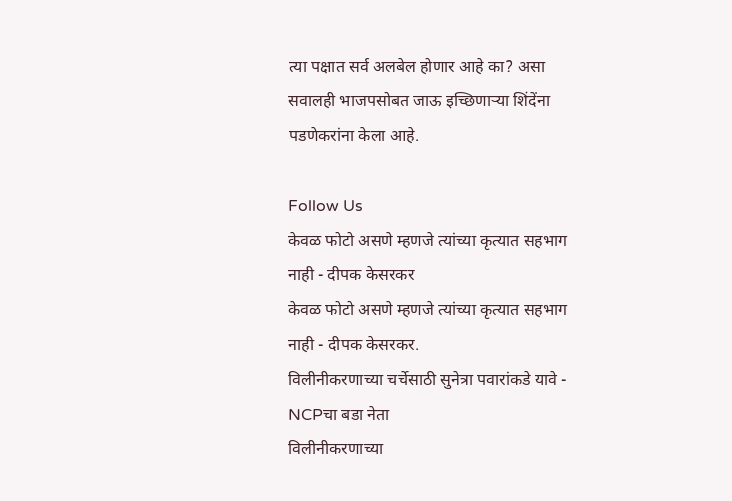त्या पक्षात सर्व अलबेल होणार आहे का? असा सवालही भाजपसोबत जाऊ इच्छिणाऱ्या शिंदेंना पडणेकरांना केला आहे.

Follow Us
केवळ फोटो असणे म्हणजे त्यांच्या कृत्यात सहभाग नाही - दीपक केसरकर
केवळ फोटो असणे म्हणजे त्यांच्या कृत्यात सहभाग नाही - दीपक केसरकर.
विलीनीकरणाच्या चर्चेसाठी सुनेत्रा पवारांकडे यावे - NCPचा बडा नेता
विलीनीकरणाच्या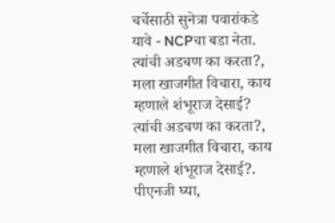चर्चेसाठी सुनेत्रा पवारांकडे यावे - NCPचा बडा नेता.
त्यांची अडचण का करता?, मला खाजगीत विचारा, काय म्हणाले शंभूराज देसाई?
त्यांची अडचण का करता?, मला खाजगीत विचारा, काय म्हणाले शंभूराज देसाई?.
पीएनजी घ्या,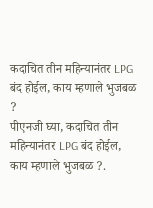कदाचित तीन महिन्यानंतर LPG बंद होईल, काय म्हणाले भुजबळ ?
पीएनजी घ्या, कदाचित तीन महिन्यानंतर LPG बंद होईल, काय म्हणाले भुजबळ ?.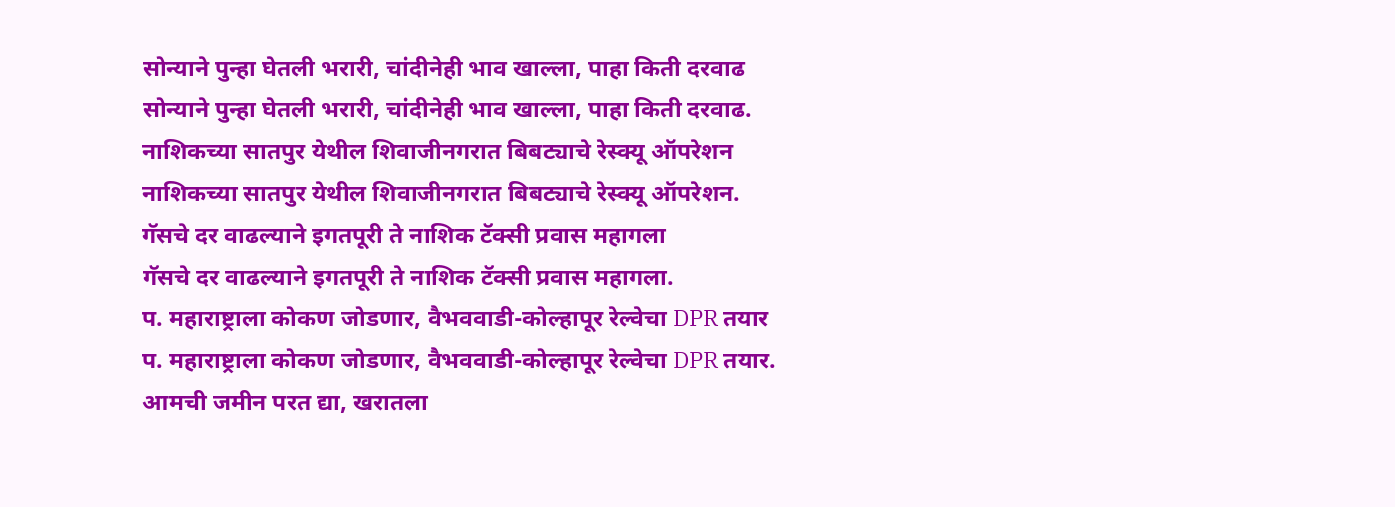सोन्याने पुन्हा घेतली भरारी, चांदीनेही भाव खाल्ला, पाहा किती दरवाढ
सोन्याने पुन्हा घेतली भरारी, चांदीनेही भाव खाल्ला, पाहा किती दरवाढ.
नाशिकच्या सातपुर येथील शिवाजीनगरात बिबट्याचे रेस्क्यू ऑपरेशन
नाशिकच्या सातपुर येथील शिवाजीनगरात बिबट्याचे रेस्क्यू ऑपरेशन.
गॅसचे दर वाढल्याने इगतपूरी ते नाशिक टॅक्सी प्रवास महागला
गॅसचे दर वाढल्याने इगतपूरी ते नाशिक टॅक्सी प्रवास महागला.
प. महाराष्ट्राला कोकण जोडणार, वैभववाडी-कोल्हापूर रेल्वेचा DPR तयार
प. महाराष्ट्राला कोकण जोडणार, वैभववाडी-कोल्हापूर रेल्वेचा DPR तयार.
आमची जमीन परत द्या, खरातला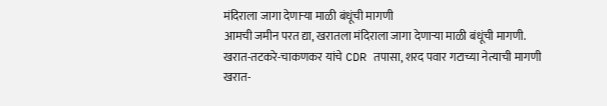मंदिराला जागा देणाऱ्या माळी बंधूंची मागणी
आमची जमीन परत द्या, खरातला मंदिराला जागा देणाऱ्या माळी बंधूंची मागणी.
खरात-तटकरे-चाकणकर यांचे CDR तपासा, शरद पवार गटाच्या नेत्याची मागणी
खरात-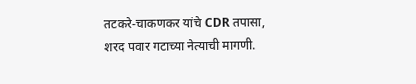तटकरे-चाकणकर यांचे CDR तपासा, शरद पवार गटाच्या नेत्याची मागणी.